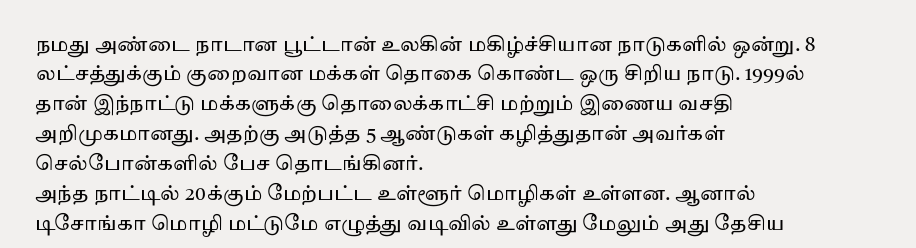நமது அண்டை நாடான பூட்டான் உலகின் மகிழ்ச்சியான நாடுகளில் ஒன்று. 8 லட்சத்துக்கும் குறைவான மக்கள் தொகை கொண்ட ஒரு சிறிய நாடு. 1999ல் தான் இந்நாட்டு மக்களுக்கு தொலைக்காட்சி மற்றும் இணைய வசதி அறிமுகமானது. அதற்கு அடுத்த 5 ஆண்டுகள் கழித்துதான் அவர்கள் செல்போன்களில் பேச தொடங்கினர்.
அந்த நாட்டில் 20க்கும் மேற்பட்ட உள்ளூர் மொழிகள் உள்ளன. ஆனால் டிசோங்கா மொழி மட்டுமே எழுத்து வடிவில் உள்ளது மேலும் அது தேசிய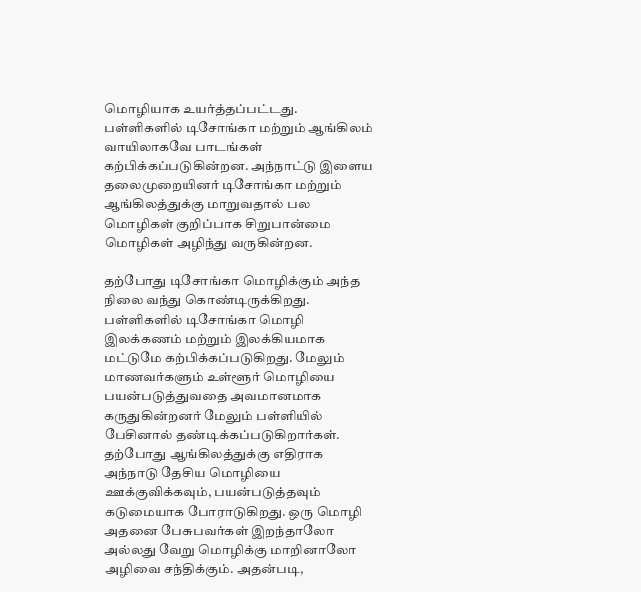மொழியாக உயர்த்தப்பட்டது. பள்ளிகளில் டிசோங்கா மற்றும் ஆங்கிலம் வாயிலாகவே பாடங்கள் கற்பிக்கப்படுகின்றன. அந்நாட்டு இளைய தலைமுறையினர் டிசோங்கா மற்றும் ஆங்கிலத்துக்கு மாறுவதால் பல மொழிகள் குறிப்பாக சிறுபான்மை மொழிகள் அழிந்து வருகின்றன.

தற்போது டிசோங்கா மொழிக்கும் அந்த நிலை வந்து கொண்டிருக்கிறது. பள்ளிகளில் டிசோங்கா மொழி இலக்கணம் மற்றும் இலக்கியமாக மட்டுமே கற்பிக்கப்படுகிறது. மேலும் மாணவர்களும் உள்ளூர் மொழியை பயன்படுத்துவதை அவமானமாக கருதுகின்றனர் மேலும் பள்ளியில் பேசினால் தண்டிக்கப்படுகிறார்கள்.
தற்போது ஆங்கிலத்துக்கு எதிராக அந்நாடு தேசிய மொழியை ஊக்குவிக்கவும், பயன்படுத்தவும் கடுமையாக போராடுகிறது. ஒரு மொழி அதனை பேசுபவர்கள் இறந்தாலோ அல்லது வேறு மொழிக்கு மாறினாலோ அழிவை சந்திக்கும். அதன்படி,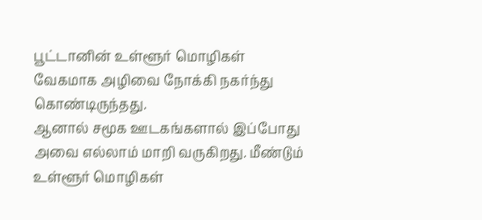பூட்டானின் உள்ளூர் மொழிகள் வேகமாக அழிவை நோக்கி நகர்ந்து கொண்டிருந்தது.
ஆனால் சமூக ஊடகங்களால் இப்போது அவை எல்லாம் மாறி வருகிறது. மீண்டும் உள்ளூர் மொழிகள்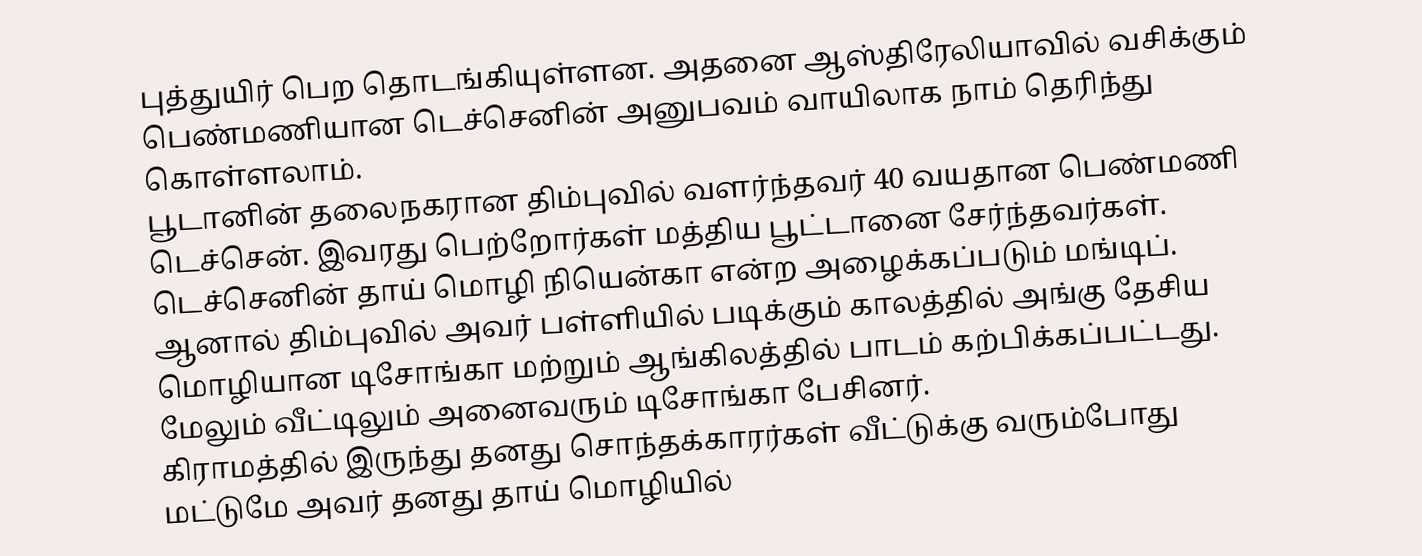புத்துயிர் பெற தொடங்கியுள்ளன. அதனை ஆஸ்திரேலியாவில் வசிக்கும் பெண்மணியான டெச்செனின் அனுபவம் வாயிலாக நாம் தெரிந்து கொள்ளலாம்.
பூடானின் தலைநகரான திம்புவில் வளர்ந்தவர் 40 வயதான பெண்மணி டெச்சென். இவரது பெற்றோர்கள் மத்திய பூட்டானை சேர்ந்தவர்கள். டெச்செனின் தாய் மொழி நியென்கா என்ற அழைக்கப்படும் மங்டிப். ஆனால் திம்புவில் அவர் பள்ளியில் படிக்கும் காலத்தில் அங்கு தேசிய மொழியான டிசோங்கா மற்றும் ஆங்கிலத்தில் பாடம் கற்பிக்கப்பட்டது. மேலும் வீட்டிலும் அனைவரும் டிசோங்கா பேசினர்.
கிராமத்தில் இருந்து தனது சொந்தக்காரர்கள் வீட்டுக்கு வரும்போது மட்டுமே அவர் தனது தாய் மொழியில்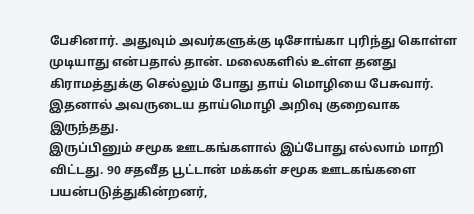பேசினார். அதுவும் அவர்களுக்கு டிசோங்கா புரிந்து கொள்ள முடியாது என்பதால் தான். மலைகளில் உள்ள தனது கிராமத்துக்கு செல்லும் போது தாய் மொழியை பேசுவார். இதனால் அவருடைய தாய்மொழி அறிவு குறைவாக இருந்தது.
இருப்பினும் சமூக ஊடகங்களால் இப்போது எல்லாம் மாறி விட்டது. 90 சதவீத பூட்டான் மக்கள் சமூக ஊடகங்களை பயன்படுத்துகின்றனர்,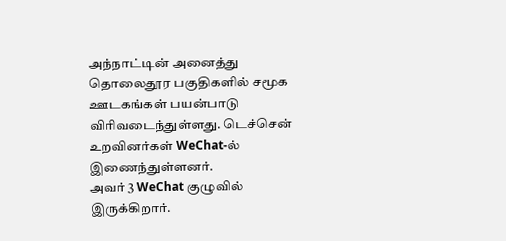அந்நாட்டின் அனைத்து தொலைதூர பகுதிகளில் சமூக ஊடகங்கள் பயன்பாடு விரிவடைந்துள்ளது. டெச்சென் உறவினர்கள் WeChat-ல் இணைந்துள்ளனர்.
அவர் 3 WeChat குழுவில் இருக்கிறார்.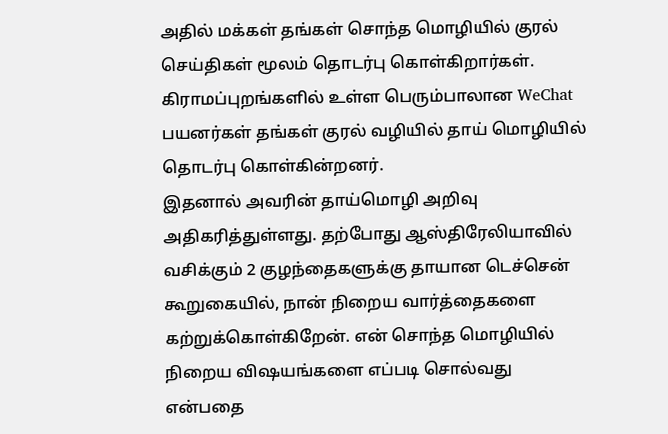அதில் மக்கள் தங்கள் சொந்த மொழியில் குரல் செய்திகள் மூலம் தொடர்பு கொள்கிறார்கள். கிராமப்புறங்களில் உள்ள பெரும்பாலான WeChat பயனர்கள் தங்கள் குரல் வழியில் தாய் மொழியில் தொடர்பு கொள்கின்றனர்.
இதனால் அவரின் தாய்மொழி அறிவு அதிகரித்துள்ளது. தற்போது ஆஸ்திரேலியாவில் வசிக்கும் 2 குழந்தைகளுக்கு தாயான டெச்சென் கூறுகையில், நான் நிறைய வார்த்தைகளை கற்றுக்கொள்கிறேன். என் சொந்த மொழியில் நிறைய விஷயங்களை எப்படி சொல்வது என்பதை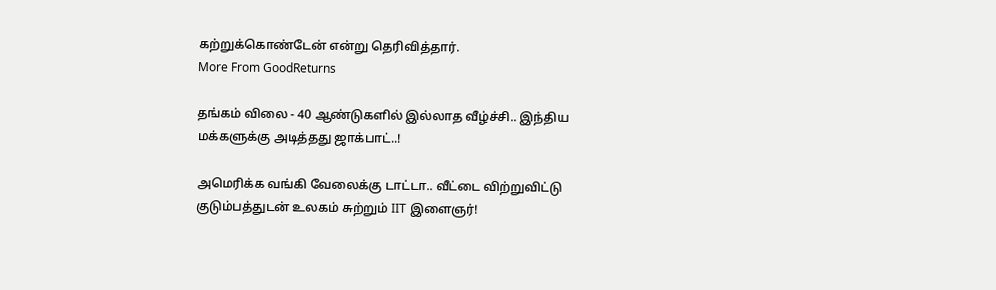கற்றுக்கொண்டேன் என்று தெரிவித்தார்.
More From GoodReturns

தங்கம் விலை - 40 ஆண்டுகளில் இல்லாத வீழ்ச்சி.. இந்திய மக்களுக்கு அடித்தது ஜாக்பாட்..!

அமெரிக்க வங்கி வேலைக்கு டாட்டா.. வீட்டை விற்றுவிட்டு குடும்பத்துடன் உலகம் சுற்றும் IIT இளைஞர்!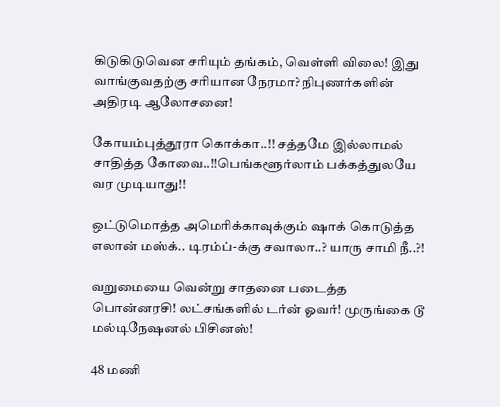கிடுகிடுவென சரியும் தங்கம், வெள்ளி விலை! இது வாங்குவதற்கு சரியான நேரமா? நிபுணர்களின் அதிரடி ஆலோசனை!

கோயம்புத்தூரா கொக்கா..!! சத்தமே இல்லாமல் சாதித்த கோவை..!!பெங்களூர்லாம் பக்கத்துலயே வர முடியாது!!

ஒட்டுமொத்த அமெரிக்காவுக்கும் ஷாக் கொடுத்த எலான் மஸ்க்.. டிரம்ப்-க்கு சவாலா..? யாரு சாமி நீ..?!

வறுமையை வென்று சாதனை படைத்த பொன்னரசி! லட்சங்களில் டர்ன் ஓவர்! முருங்கை டூ மல்டிநேஷனல் பிசினஸ்!

48 மணி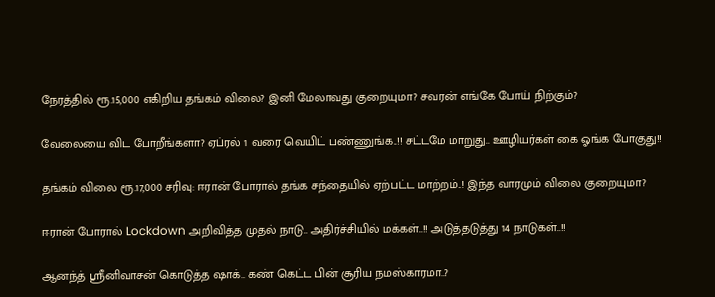நேரத்தில் ரூ.15,000 எகிறிய தங்கம் விலை? இனி மேலாவது குறையுமா? சவரன் எங்கே போய் நிற்கும்?

வேலையை விட போறீங்களா? ஏப்ரல் 1 வரை வெயிட் பண்ணுங்க..!! சட்டமே மாறுது.. ஊழியர்கள் கை ஓங்க போகுது!!

தங்கம் விலை ரூ.17,000 சரிவு: ஈரான் போரால் தங்க சந்தையில் ஏற்பட்ட மாற்றம்..! இந்த வாரமும் விலை குறையுமா?

ஈரான் போரால் Lockdown அறிவித்த முதல் நாடு.. அதிர்ச்சியில் மக்கள்..!! அடுத்தடுத்து 14 நாடுகள்..!!

ஆனந்த் ஸ்ரீனிவாசன் கொடுத்த ஷாக்.. கண் கெட்ட பின் சூரிய நமஸ்காரமா..?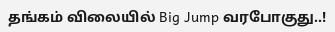தங்கம் விலையில் Big Jump வரபோகுது..!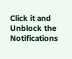Click it and Unblock the Notifications